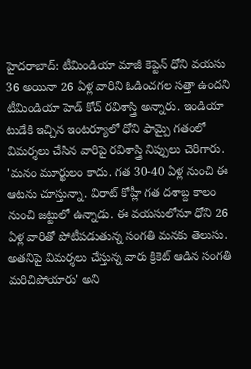హైదరాబాద్: టీమిండియా మాజీ కెప్టెన్ ధోని వయసు 36 అయినా 26 ఏళ్ల వారిని ఓడించగల సత్తా ఉందని టీమిండియా హెడ్ కోచ్ రవిశాస్త్రి అన్నారు. ఇండియా టుడేకి ఇచ్చిన ఇంటర్యూలో ధోని ఫామ్పై గతంలో విమర్శలు చేసిన వారిపై రవిశాస్త్రి నిప్పులు చెరిగారు.
'మనం మూర్ఖులం కాదు. గత 30-40 ఏళ్ల నుంచి ఈ ఆటను చూస్తున్నా. విరాట్ కోహ్లీ గత దశాబ్ద కాలం నుంచి జట్టులో ఉన్నాడు. ఈ వయసులోనూ ధోని 26 ఏళ్ల వారితో పోటీపడుతున్న సంగతి మనకు తెలుసు. అతనిపై విమర్శలు చేస్తున్న వారు క్రికెట్ ఆడిన సంగతి మరిచిపోయారు' అని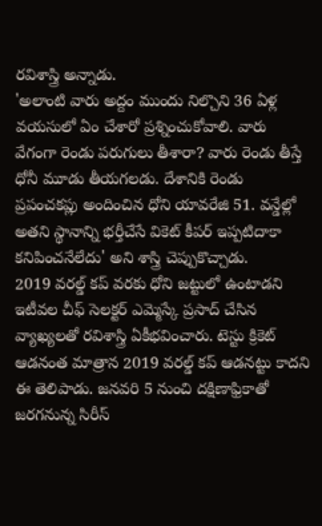రవిశాస్త్రి అన్నాడు.
'అలాంటి వారు అద్దం ముందు నిల్చొని 36 ఏళ్ల వయసులో ఏం చేశారో ప్రశ్నించుకోవాలి. వారు వేగంగా రెండు పరుగులు తీశారా? వారు రెండు తీస్తే ధోనీ మూడు తీయగలడు. దేశానికి రెండు ప్రపంచకప్లు అందించిన ధోని యావరేజి 51. వన్డేల్లో అతని స్థానాన్ని భర్తీచేసే వికెట్ కీపర్ ఇప్పటిదాకా కనిపించనేలేదు' అని శాస్త్రి చెప్పుకొచ్చాడు.
2019 వరల్డ్ కప్ వరకు ధోని జట్టులో ఉంటాడని ఇటీవల చీఫ్ సెలక్టర్ ఎమ్మెస్కే ప్రసాద్ చేసిన వ్యాఖ్యలతో రవిశాస్త్రి ఏకీభవించారు. టెస్టు క్రికెట్ ఆడనంత మాత్రాన 2019 వరల్డ్ కప్ ఆడనట్టు కాదని ఈ తెలిపాడు. జనవరి 5 నుంచి దక్షిణాఫ్రికాతో జరగనున్న సిరీస్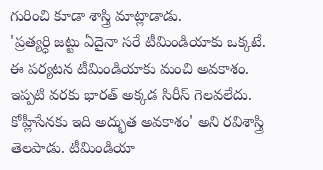గురించి కూడా శాస్త్రి మాట్లాడాడు.
'ప్రత్యర్ధి జట్టు ఏదైనా సరే టీమిండియాకు ఒక్కటే. ఈ పర్యటన టీమిండియాకు మంచి అవకాశం. ఇప్పటి వరకు భారత్ అక్కడ సిరీస్ గెలవలేదు. కోహ్లీసేనకు ఇది అద్భుత అవకాశం' అని రవిశాస్త్రి తెలపాడు. టీమిండియా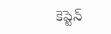కెప్టెన్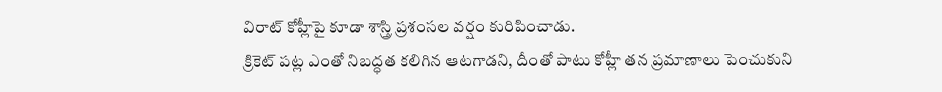విరాట్ కోహ్లీపై కూడా శాస్త్రి ప్రశంసల వర్షం కురిపించాడు.
క్రికెట్ పట్ల ఎంతో నిబద్ధత కలిగిన ఆటగాడని, దీంతో పాటు కోహ్లీ తన ప్రమాణాలు పెంచుకుని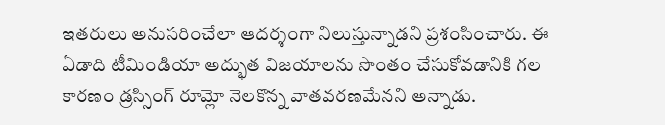ఇతరులు అనుసరించేలా ఆదర్శంగా నిలుస్తున్నాడని ప్రశంసించారు. ఈ ఏడాది టీమిండియా అద్భుత విజయాలను సొంతం చేసుకోవడానికి గల కారణం డ్రస్సింగ్ రూమ్లో నెలకొన్న వాతవరణమేనని అన్నాడు.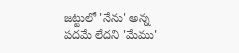జట్టులో 'నేను' అన్న పదమే లేదని 'మేము'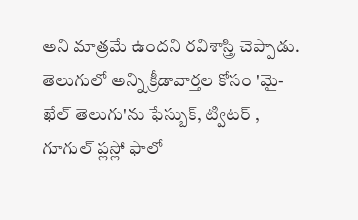అని మాత్రమే ఉందని రవిశాస్త్రి చెప్పాడు.
తెలుగులో అన్ని క్రీడావార్తల కోసం 'మై-ఖేల్ తెలుగు'ను ఫేస్బుక్, ట్విటర్ , గూగుల్ ప్లస్లో ఫాలో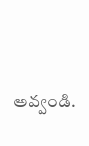అవ్వండి.